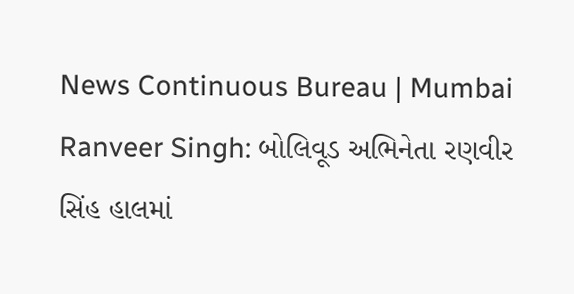News Continuous Bureau | Mumbai
Ranveer Singh: બોલિવૂડ અભિનેતા રણવીર સિંહ હાલમાં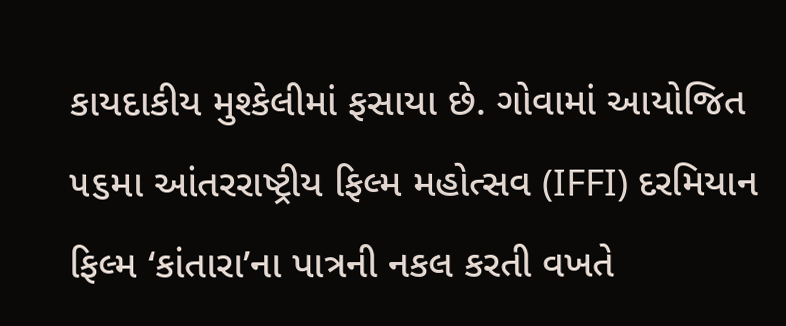કાયદાકીય મુશ્કેલીમાં ફસાયા છે. ગોવામાં આયોજિત ૫૬મા આંતરરાષ્ટ્રીય ફિલ્મ મહોત્સવ (IFFI) દરમિયાન ફિલ્મ ‘કાંતારા’ના પાત્રની નકલ કરતી વખતે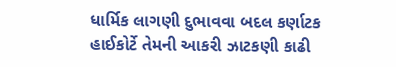ધાર્મિક લાગણી દુભાવવા બદલ કર્ણાટક હાઈકોર્ટે તેમની આકરી ઝાટકણી કાઢી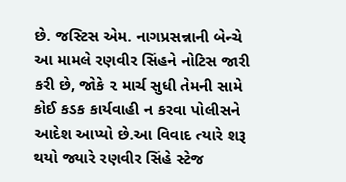છે. જસ્ટિસ એમ. નાગપ્રસન્નાની બેન્ચે આ મામલે રણવીર સિંહને નોટિસ જારી કરી છે, જોકે ૨ માર્ચ સુધી તેમની સામે કોઈ કડક કાર્યવાહી ન કરવા પોલીસને આદેશ આપ્યો છે.આ વિવાદ ત્યારે શરૂ થયો જ્યારે રણવીર સિંહે સ્ટેજ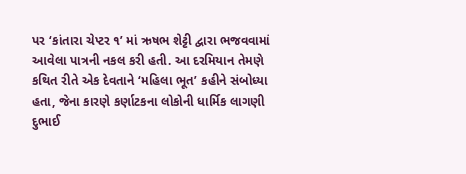પર ‘કાંતારા ચેપ્ટર ૧’ માં ઋષભ શેટ્ટી દ્વારા ભજવવામાં આવેલા પાત્રની નકલ કરી હતી. આ દરમિયાન તેમણે કથિત રીતે એક દેવતાને ‘મહિલા ભૂત’ કહીને સંબોધ્યા હતા, જેના કારણે કર્ણાટકના લોકોની ધાર્મિક લાગણી દુભાઈ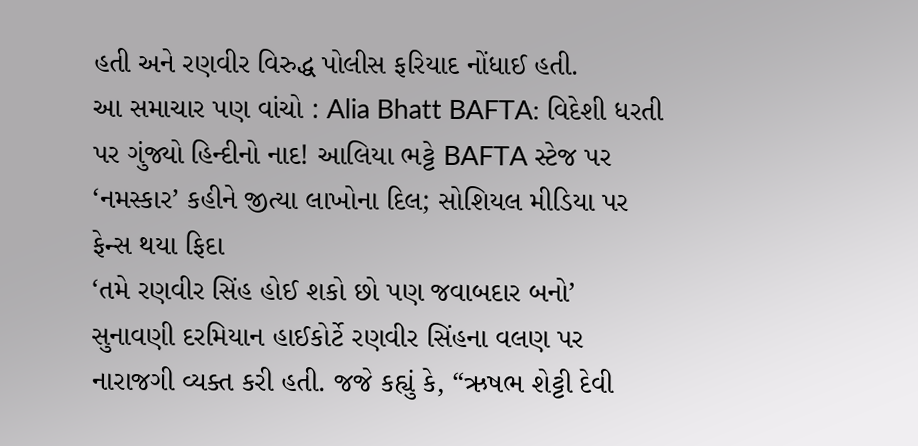હતી અને રણવીર વિરુદ્ધ પોલીસ ફરિયાદ નોંધાઈ હતી.
આ સમાચાર પણ વાંચો : Alia Bhatt BAFTA: વિદેશી ધરતી પર ગુંજ્યો હિન્દીનો નાદ! આલિયા ભટ્ટે BAFTA સ્ટેજ પર ‘નમસ્કાર’ કહીને જીત્યા લાખોના દિલ; સોશિયલ મીડિયા પર ફેન્સ થયા ફિદા
‘તમે રણવીર સિંહ હોઈ શકો છો પણ જવાબદાર બનો’
સુનાવણી દરમિયાન હાઈકોર્ટે રણવીર સિંહના વલણ પર નારાજગી વ્યક્ત કરી હતી. જજે કહ્યું કે, “ઋષભ શેટ્ટી દેવી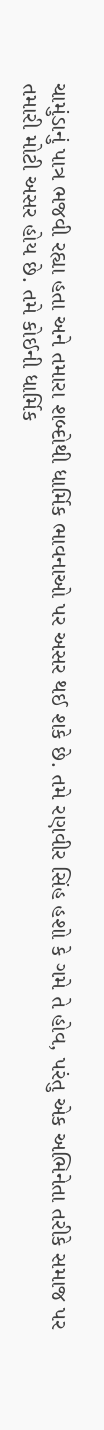ચામુંડાનું પાત્ર ભજવી રહ્યા હતા અને તમારા શબ્દોથી ધાર્મિક ભાવનાઓ પર અસર થઈ શકે છે. તમે રણવીર સિંહ હશો કે ગમે તે હોવ, પરંતુ એક અભિનેતા તરીકે સમાજ પર તમારી મોટી અસર હોય છે. તમે કોઈની ધાર્મિક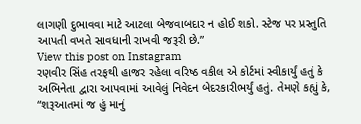લાગણી દુભાવવા માટે આટલા બેજવાબદાર ન હોઈ શકો. સ્ટેજ પર પ્રસ્તુતિ આપતી વખતે સાવધાની રાખવી જરૂરી છે.”
View this post on Instagram
રણવીર સિંહ તરફથી હાજર રહેલા વરિષ્ઠ વકીલ એ કોર્ટમાં સ્વીકાર્યું હતું કે અભિનેતા દ્વારા આપવામાં આવેલું નિવેદન બેદરકારીભર્યું હતું. તેમણે કહ્યું કે, “શરૂઆતમાં જ હું માનું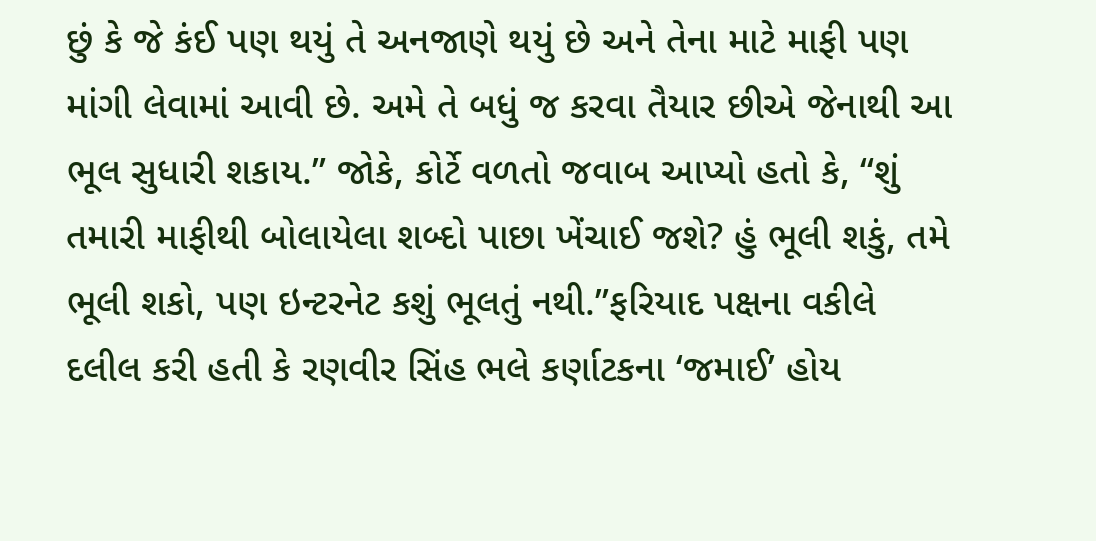છું કે જે કંઈ પણ થયું તે અનજાણે થયું છે અને તેના માટે માફી પણ માંગી લેવામાં આવી છે. અમે તે બધું જ કરવા તૈયાર છીએ જેનાથી આ ભૂલ સુધારી શકાય.” જોકે, કોર્ટે વળતો જવાબ આપ્યો હતો કે, “શું તમારી માફીથી બોલાયેલા શબ્દો પાછા ખેંચાઈ જશે? હું ભૂલી શકું, તમે ભૂલી શકો, પણ ઇન્ટરનેટ કશું ભૂલતું નથી.”ફરિયાદ પક્ષના વકીલે દલીલ કરી હતી કે રણવીર સિંહ ભલે કર્ણાટકના ‘જમાઈ’ હોય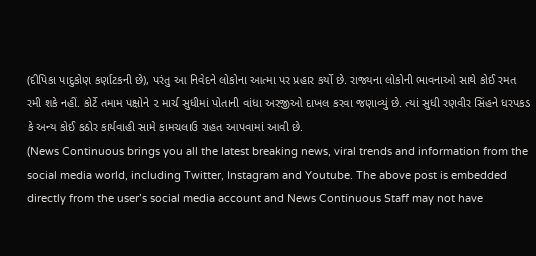(દીપિકા પાદુકોણ કર્ણાટકની છે), પરંતુ આ નિવેદને લોકોના આત્મા પર પ્રહાર કર્યો છે. રાજ્યના લોકોની ભાવનાઓ સાથે કોઈ રમત રમી શકે નહીં. કોર્ટે તમામ પક્ષોને ૨ માર્ચ સુધીમાં પોતાની વાંધા અરજીઓ દાખલ કરવા જણાવ્યું છે. ત્યાં સુધી રણવીર સિંહને ધરપકડ કે અન્ય કોઈ કઠોર કાર્યવાહી સામે કામચલાઉ રાહત આપવામાં આવી છે.
(News Continuous brings you all the latest breaking news, viral trends and information from the social media world, including Twitter, Instagram and Youtube. The above post is embedded directly from the user’s social media account and News Continuous Staff may not have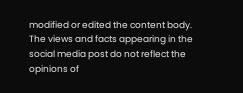modified or edited the content body. The views and facts appearing in the social media post do not reflect the opinions of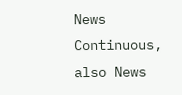News Continuous, also News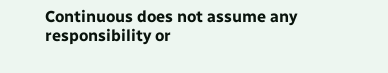Continuous does not assume any responsibility or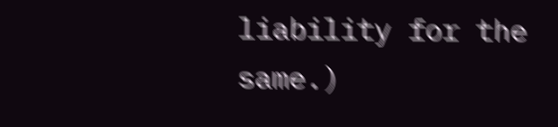liability for the same.)